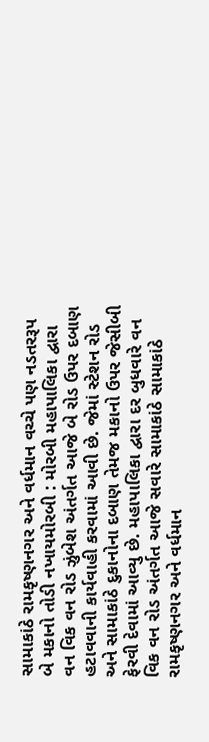સામાકાંઠે રામકૃષ્ણનગર અને વર્ધમાન વચ્ચે પણ નડતરરૂપ બે મકાનો તોડી નખાયમોરબી : મોરબી મહાપાલિકા દ્વારા વન વિક વન રોડ ઝુંબેશ અંતર્ગત આજે બે રોડ ઉપર દબાણ હટાવવાની કાર્યવાહી કરવામાં આવી છે. જેમાં સ્ટેશન રોડ અને સામાકાંઠે દુકાનોના દબાણ તેમજ મકાનો ઉપર જેસીબી ફેરવી દેવામાં આવ્યુ છે. મહાપાલિકા દ્વારા દર બુધવારે વન વિક વન રોડ અંતર્ગત આજે સવારે સામાકાંઠે સામાકાંઠે રામકૃષ્ણનગર અને વર્ધમાન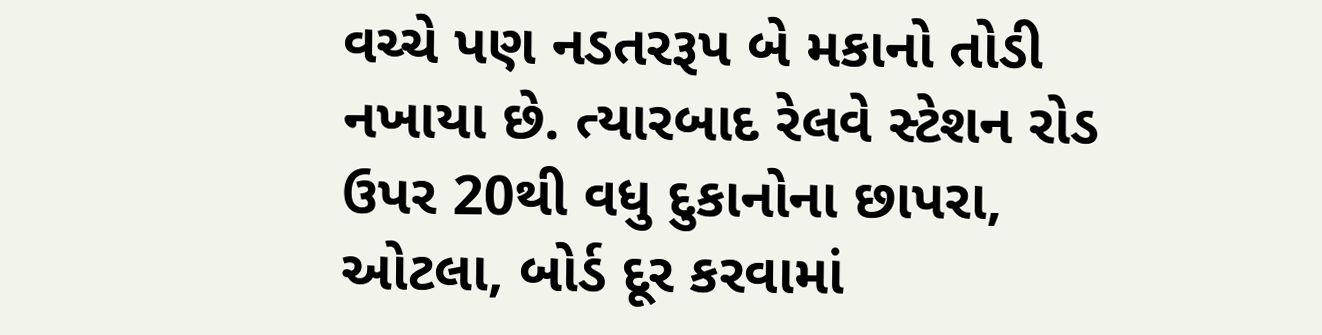વચ્ચે પણ નડતરરૂપ બે મકાનો તોડી નખાયા છે. ત્યારબાદ રેલવે સ્ટેશન રોડ ઉપર 20થી વધુ દુકાનોના છાપરા, ઓટલા, બોર્ડ દૂર કરવામાં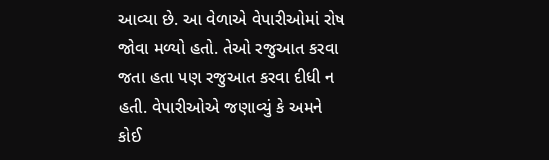આવ્યા છે. આ વેળાએ વેપારીઓમાં રોષ જોવા મળ્યો હતો. તેઓ રજુઆત કરવા જતા હતા પણ રજુઆત કરવા દીધી ન હતી. વેપારીઓએ જણાવ્યું કે અમને કોઈ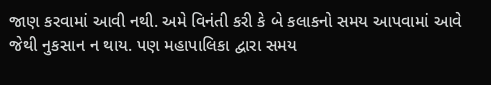જાણ કરવામાં આવી નથી. અમે વિનંતી કરી કે બે કલાકનો સમય આપવામાં આવે જેથી નુકસાન ન થાય. પણ મહાપાલિકા દ્વારા સમય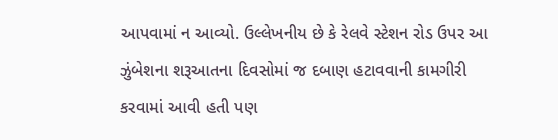આપવામાં ન આવ્યો. ઉલ્લેખનીય છે કે રેલવે સ્ટેશન રોડ ઉપર આ ઝુંબેશના શરૂઆતના દિવસોમાં જ દબાણ હટાવવાની કામગીરી કરવામાં આવી હતી પણ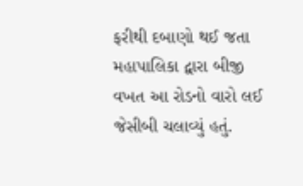ફરીથી દબાણો થઈ જતા મહાપાલિકા દ્વારા બીજી વખત આ રોડનો વારો લઈ જેસીબી ચલાવ્યું હતું.